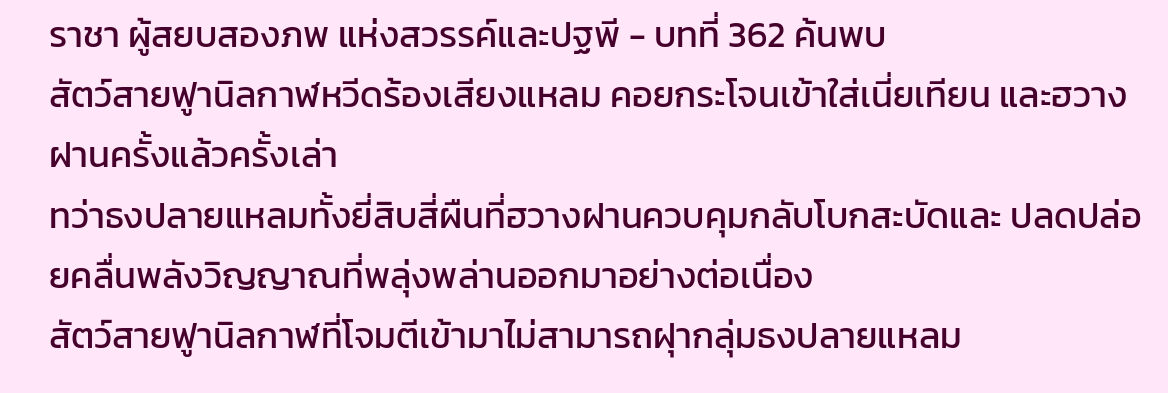ราชา ผู้สยบสองภพ แห่งสวรรค์และปฐพี - บทที่ 362 ค้นพบ
สัตว์สายฟูานิลกาฬหวีดร้องเสียงแหลม คอยกระโจนเข้าใส่เนี่ยเทียน และฮวางฝานครั้งแล้วครั้งเล่า
ทว่าธงปลายแหลมทั้งยี่สิบสี่ผืนที่ฮวางฝานควบคุมกลับโบกสะบัดและ ปลดปล่อยคลื่นพลังวิญญาณที่พลุ่งพล่านออกมาอย่างต่อเนื่อง
สัตว์สายฟูานิลกาฬที่โจมตีเข้ามาไม่สามารถฝุากลุ่มธงปลายแหลม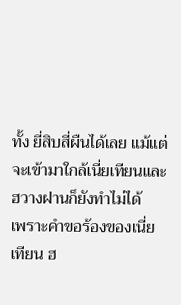ทั้ง ยี่สิบสี่ผืนได้เลย แม้แต่จะเข้ามาใกล้เนี่ยเทียนและฮวางฝานก็ยังทำไม่ได้
เพราะคำขอร้องของเนี่ยเทียน ฮ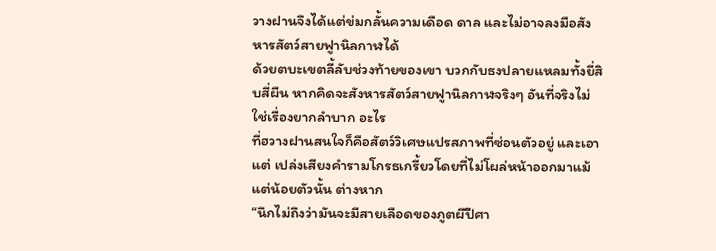วางฝานจึงได้แต่ข่มกลั้นความเดือด ดาล และไม่อาจลงมือสังหารสัตว์สายฟูานิลกาฬได้
ด้วยตบะเขตลี้ลับช่วงท้ายของเขา บวกกับธงปลายแหลมทั้งยี่สิบสี่ผืน หากคิดจะสังหารสัตว์สายฟูานิลกาฬจริงๆ อันที่จริงไม่ใช่เรื่องยากลำบาก อะไร
ที่ฮวางฝานสนใจก็คือสัตว์วิเศษแปรสภาพที่ซ่อนตัวอยู่ และเอาแต่ เปล่งเสียงคำรามโกรธเกรี้ยวโดยที่ไม่โผล่หน้าออกมาแม้แต่น้อยตัวนั้น ต่างหาก
“นึกไม่ถึงว่ามันจะมีสายเลือดของภูตผีปีศา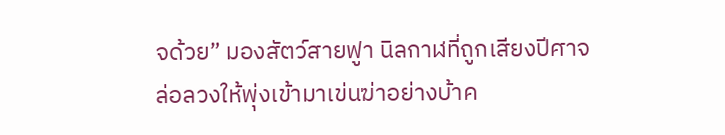จด้วย” มองสัตว์สายฟูา นิลกาฬที่ถูกเสียงปีศาจล่อลวงให้พุ่งเข้ามาเข่นฆ่าอย่างบ้าค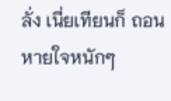ลั่ง เนี่ยเทียนก็ ถอนหายใจหนักๆ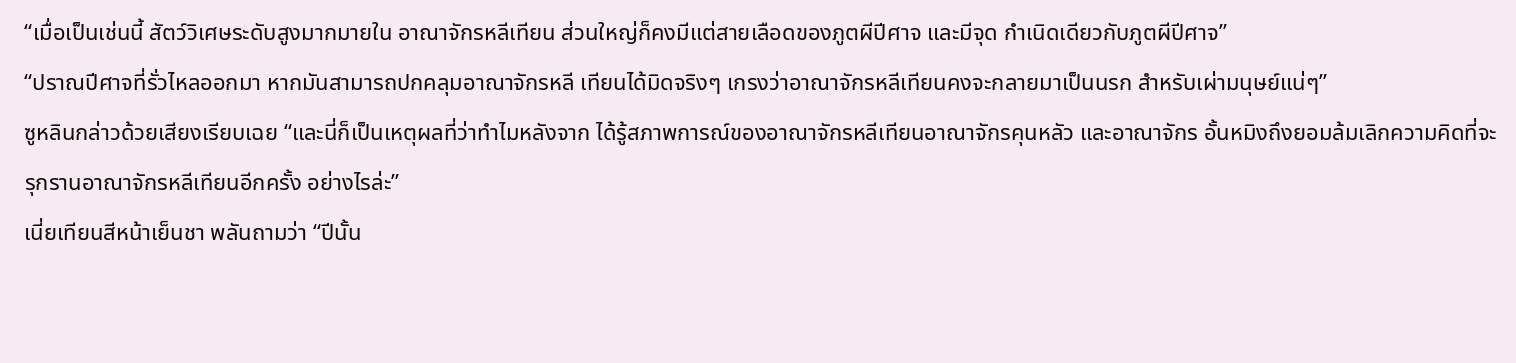“เมื่อเป็นเช่นนี้ สัตว์วิเศษระดับสูงมากมายใน อาณาจักรหลีเทียน ส่วนใหญ่ก็คงมีแต่สายเลือดของภูตผีปีศาจ และมีจุด กำเนิดเดียวกับภูตผีปีศาจ”
“ปราณปีศาจที่รั่วไหลออกมา หากมันสามารถปกคลุมอาณาจักรหลี เทียนได้มิดจริงๆ เกรงว่าอาณาจักรหลีเทียนคงจะกลายมาเป็นนรก สำหรับเผ่ามนุษย์แน่ๆ”
ซูหลินกล่าวด้วยเสียงเรียบเฉย “และนี่ก็เป็นเหตุผลที่ว่าทำไมหลังจาก ได้รู้สภาพการณ์ของอาณาจักรหลีเทียนอาณาจักรคุนหลัว และอาณาจักร อั้นหมิงถึงยอมล้มเลิกความคิดที่จะรุกรานอาณาจักรหลีเทียนอีกครั้ง อย่างไรล่ะ”
เนี่ยเทียนสีหน้าเย็นชา พลันถามว่า “ปีนั้น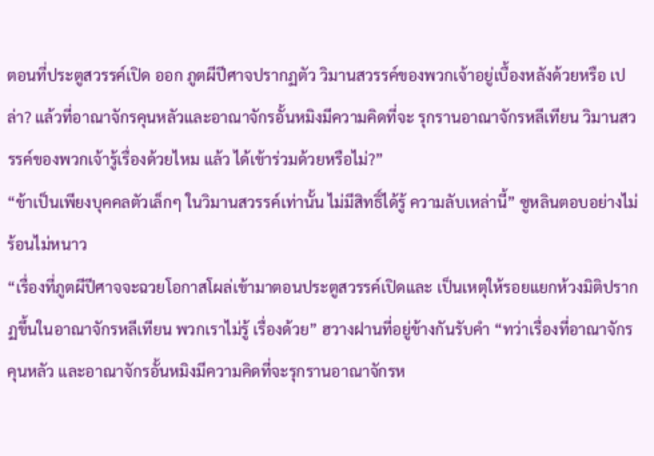ตอนที่ประตูสวรรค์เปิด ออก ภูตผีปีศาจปรากฏตัว วิมานสวรรค์ของพวกเจ้าอยู่เบื้องหลังด้วยหรือ เปล่า? แล้วที่อาณาจักรคุนหลัวและอาณาจักรอั้นหมิงมีความคิดที่จะ รุกรานอาณาจักรหลีเทียน วิมานสวรรค์ของพวกเจ้ารู้เรื่องด้วยไหม แล้ว ได้เข้าร่วมด้วยหรือไม่?”
“ข้าเป็นเพียงบุคคลตัวเล็กๆ ในวิมานสวรรค์เท่านั้น ไม่มีสิทธิ์ได้รู้ ความลับเหล่านี้” ซูหลินตอบอย่างไม่ร้อนไม่หนาว
“เรื่องที่ภูตผีปีศาจจะฉวยโอกาสโผล่เข้ามาตอนประตูสวรรค์เปิดและ เป็นเหตุให้รอยแยกห้วงมิติปรากฏขึ้นในอาณาจักรหลีเทียน พวกเราไม่รู้ เรื่องด้วย” ฮวางฝานที่อยู่ข้างกันรับคำ “ทว่าเรื่องที่อาณาจักรคุนหลัว และอาณาจักรอั้นหมิงมีความคิดที่จะรุกรานอาณาจักรห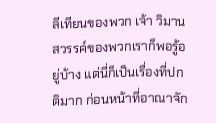ลีเทียนของพวก เจ้า วิมานสวรรค์ของพวกเราก็พอรู้อยู่บ้าง แต่นี่ก็เป็นเรื่องที่ปกติมาก ก่อนหน้าที่อาณาจัก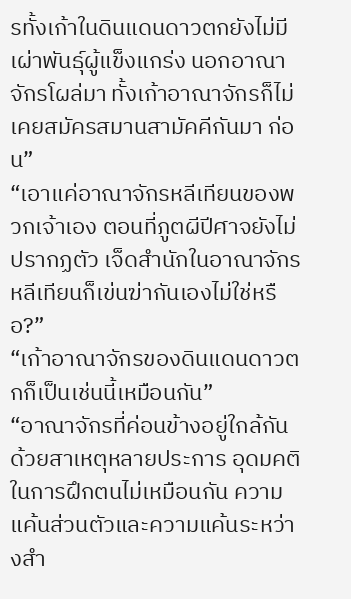รทั้งเก้าในดินแดนดาวตกยังไม่มีเผ่าพันธุ์ผู้แข็งแกร่ง นอกอาณาจักรโผล่มา ทั้งเก้าอาณาจักรก็ไม่เคยสมัครสมานสามัคคีกันมา ก่อน”
“เอาแค่อาณาจักรหลีเทียนของพวกเจ้าเอง ตอนที่ภูตผีปีศาจยังไม่ ปรากฏตัว เจ็ดสำนักในอาณาจักรหลีเทียนก็เข่นฆ่ากันเองไม่ใช่หรือ?”
“เก้าอาณาจักรของดินแดนดาวตกก็เป็นเช่นนี้เหมือนกัน”
“อาณาจักรที่ค่อนข้างอยู่ใกล้กัน ด้วยสาเหตุหลายประการ อุดมคติ ในการฝึกตนไม่เหมือนกัน ความแค้นส่วนตัวและความแค้นระหว่างสำ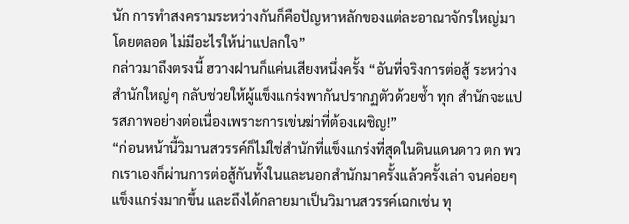นัก การทำสงครามระหว่างกันก็คือปัญหาหลักของแต่ละอาณาจักรใหญ่มา โดยตลอด ไม่มีอะไรให้น่าแปลกใจ”
กล่าวมาถึงตรงนี้ ฮวางฝานก็แค่นเสียงหนึ่งครั้ง “อันที่จริงการต่อสู้ ระหว่างสำนักใหญ่ๆ กลับช่วยให้ผู้แข็งแกร่งพากันปรากฏตัวด้วยซ้ำ ทุก สำนักจะแปรสภาพอย่างต่อเนื่องเพราะการเข่นฆ่าที่ต้องเผชิญ!”
“ก่อนหน้านี้วิมานสวรรค์ก็ไม่ใช่สำนักที่แข็งแกร่งที่สุดในดินแดนดาว ตก พวกเราเองก็ผ่านการต่อสู้กันทั้งในและนอกสำนักมาครั้งแล้วครั้งเล่า จนค่อยๆ แข็งแกร่งมากขึ้น และถึงได้กลายมาเป็นวิมานสวรรค์เฉกเช่น ทุ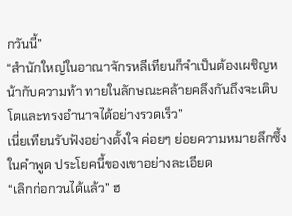กวันนี้”
“สำนักใหญ่ในอาณาจักรหลีเทียนก็จำเป็นต้องเผชิญหน้ากับความท้า ทายในลักษณะคล้ายคลึงกันถึงจะเติบโตและทรงอำนาจได้อย่างรวดเร็ว”
เนี่ยเทียนรับฟังอย่างตั้งใจ ค่อยๆ ย่อยความหมายลึกซึ้งในคำพูด ประโยคนี้ของเขาอย่างละเอียด
“เลิกก่อกวนได้แล้ว” ฮ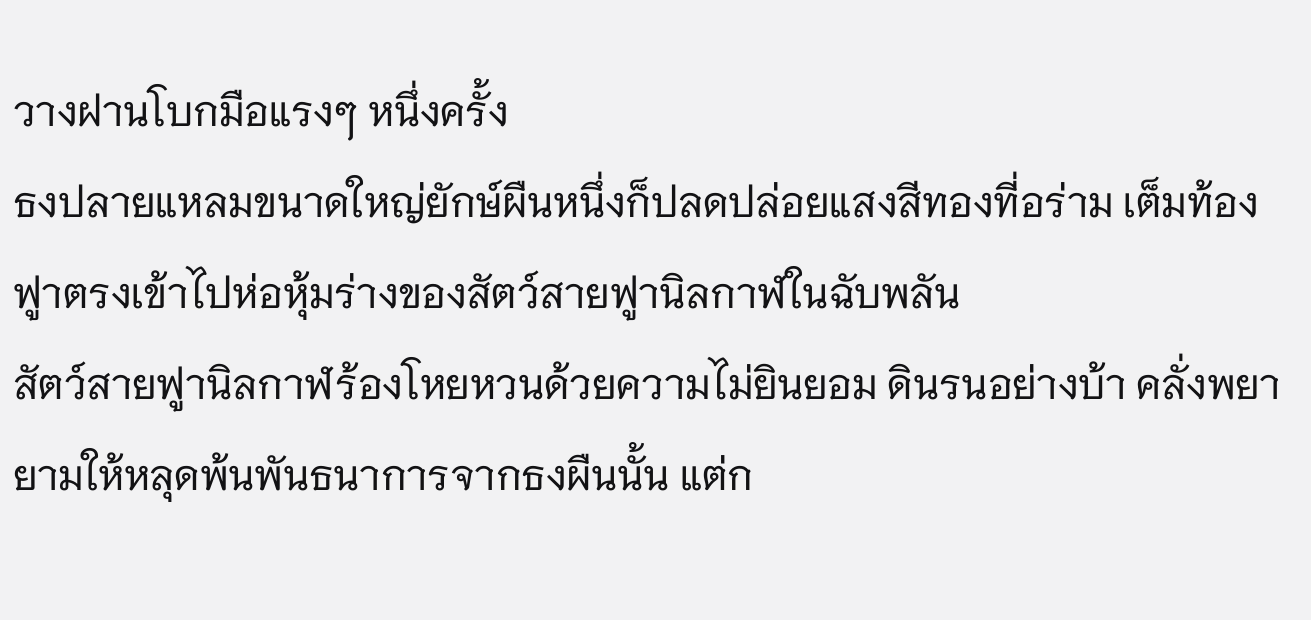วางฝานโบกมือแรงๆ หนึ่งครั้ง
ธงปลายแหลมขนาดใหญ่ยักษ์ผืนหนึ่งก็ปลดปล่อยแสงสีทองที่อร่าม เต็มท้องฟูาตรงเข้าไปห่อหุ้มร่างของสัตว์สายฟูานิลกาฬในฉับพลัน
สัตว์สายฟูานิลกาฬร้องโหยหวนด้วยความไม่ยินยอม ดินรนอย่างบ้า คลั่งพยายามให้หลุดพ้นพันธนาการจากธงผืนนั้น แต่ก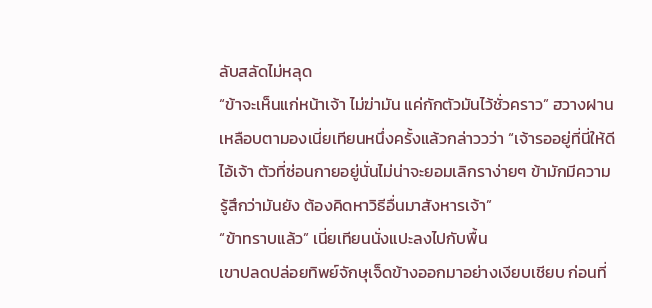ลับสลัดไม่หลุด
“ข้าจะเห็นแก่หน้าเจ้า ไม่ฆ่ามัน แค่กักตัวมันไว้ชั่วคราว” ฮวางฝาน เหลือบตามองเนี่ยเทียนหนึ่งครั้งแล้วกล่าววว่า “เจ้ารออยู่ที่นี่ให้ดี ไอ้เจ้า ตัวที่ซ่อนกายอยู่นั่นไม่น่าจะยอมเลิกราง่ายๆ ข้ามักมีความรู้สึกว่ามันยัง ต้องคิดหาวิธีอื่นมาสังหารเจ้า”
“ข้าทราบแล้ว” เนี่ยเทียนนั่งแปะลงไปกับพื้น
เขาปลดปล่อยทิพย์จักษุเจ็ดข้างออกมาอย่างเงียบเชียบ ก่อนที่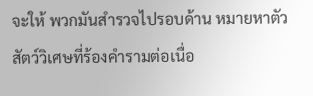จะให้ พวกมันสำรวจไปรอบด้าน หมายหาตัวสัตว์วิเศษที่ร้องคำรามต่อเนื่อ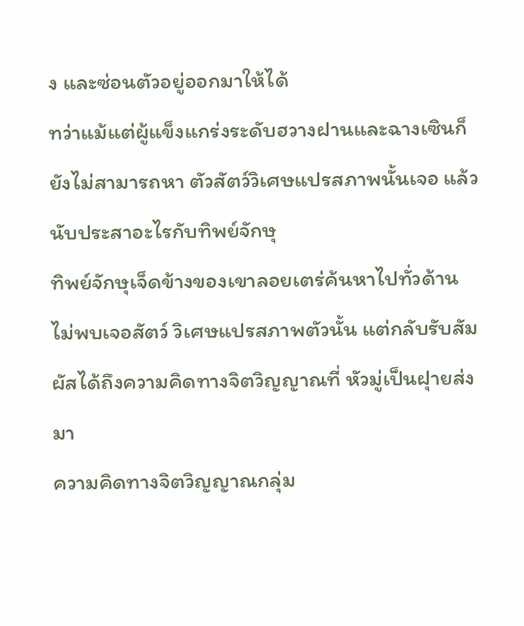ง และซ่อนตัวอยู่ออกมาให้ได้
ทว่าแม้แต่ผู้แข็งแกร่งระดับฮวางฝานและฉางเซินก็ยังไม่สามารถหา ตัวสัตว์วิเศษแปรสภาพนั้นเจอ แล้วนับประสาอะไรกับทิพย์จักษุ
ทิพย์จักษุเจ็ดข้างของเขาลอยเตร่ค้นหาไปทั่วด้าน ไม่พบเจอสัตว์ วิเศษแปรสภาพตัวนั้น แต่กลับรับสัมผัสได้ถึงความคิดทางจิตวิญญาณที่ หัวมู่เป็นฝุายส่งมา
ความคิดทางจิตวิญญาณกลุ่ม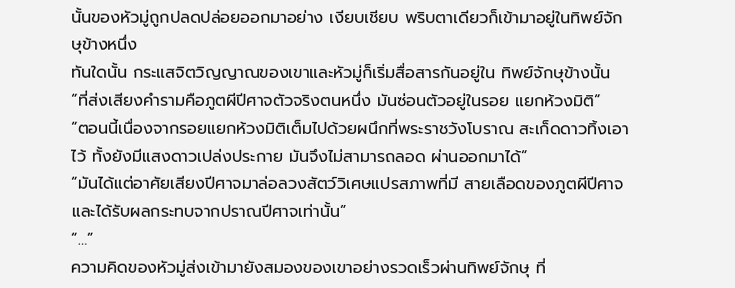นั้นของหัวมู่ถูกปลดปล่อยออกมาอย่าง เงียบเชียบ พริบตาเดียวก็เข้ามาอยู่ในทิพย์จักษุข้างหนึ่ง
ทันใดนั้น กระแสจิตวิญญาณของเขาและหัวมู่ก็เริ่มสื่อสารกันอยู่ใน ทิพย์จักษุข้างนั้น
“ที่ส่งเสียงคำรามคือภูตผีปีศาจตัวจริงตนหนึ่ง มันซ่อนตัวอยู่ในรอย แยกห้วงมิติ”
“ตอนนี้เนื่องจากรอยแยกห้วงมิติเต็มไปด้วยผนึกที่พระราชวังโบราณ สะเก็ดดาวทิ้งเอาไว้ ทั้งยังมีแสงดาวเปล่งประกาย มันจึงไม่สามารถลอด ผ่านออกมาได้”
“มันได้แต่อาศัยเสียงปีศาจมาล่อลวงสัตว์วิเศษแปรสภาพที่มี สายเลือดของภูตผีปีศาจและได้รับผลกระทบจากปราณปีศาจเท่านั้น”
“…”
ความคิดของหัวมู่ส่งเข้ามายังสมองของเขาอย่างรวดเร็วผ่านทิพย์จักษุ ที่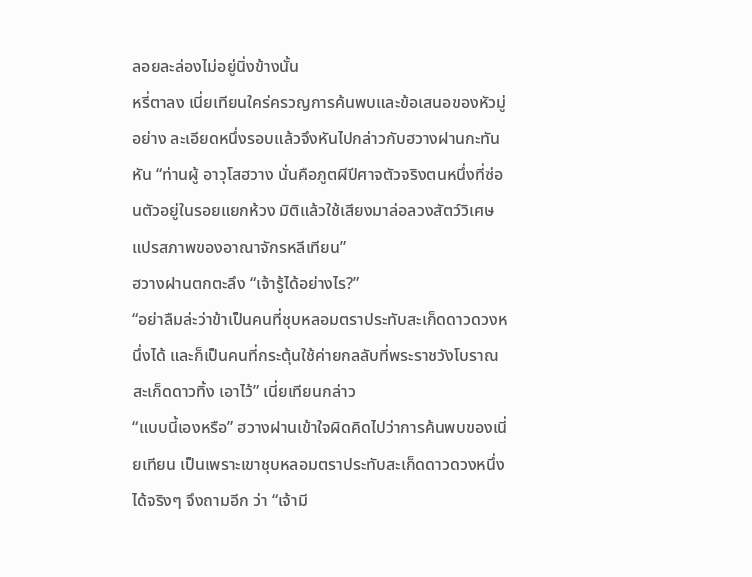ลอยละล่องไม่อยู่นิ่งข้างนั้น
หรี่ตาลง เนี่ยเทียนใคร่ครวญการค้นพบและข้อเสนอของหัวมู่อย่าง ละเอียดหนึ่งรอบแล้วจึงหันไปกล่าวกับฮวางฝานกะทันหัน “ท่านผู้ อาวุโสฮวาง นั่นคือภูตผีปีศาจตัวจริงตนหนึ่งที่ซ่อนตัวอยู่ในรอยแยกห้วง มิติแล้วใช้เสียงมาล่อลวงสัตว์วิเศษแปรสภาพของอาณาจักรหลีเทียน”
ฮวางฝานตกตะลึง “เจ้ารู้ได้อย่างไร?”
“อย่าลืมล่ะว่าข้าเป็นคนที่ชุบหลอมตราประทับสะเก็ดดาวดวงหนึ่งได้ และก็เป็นคนที่กระตุ้นใช้ค่ายกลลับที่พระราชวังโบราณสะเก็ดดาวทิ้ง เอาไว้” เนี่ยเทียนกล่าว
“แบบนี้เองหรือ” ฮวางฝานเข้าใจผิดคิดไปว่าการค้นพบของเนี่ยเทียน เป็นเพราะเขาชุบหลอมตราประทับสะเก็ดดาวดวงหนึ่งได้จริงๆ จึงถามอีก ว่า “เจ้ามี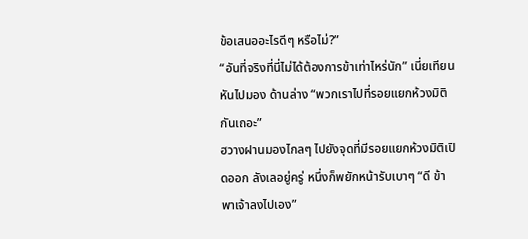ข้อเสนออะไรดีๆ หรือไม่?”
“อันที่จริงที่นี่ไม่ได้ต้องการข้าเท่าไหร่นัก” เนี่ยเทียนหันไปมอง ด้านล่าง “พวกเราไปที่รอยแยกห้วงมิติกันเถอะ”
ฮวางฝานมองไกลๆ ไปยังจุดที่มีรอยแยกห้วงมิติเปิดออก ลังเลอยู่ครู่ หนึ่งก็พยักหน้ารับเบาๆ “ดี ข้าพาเจ้าลงไปเอง”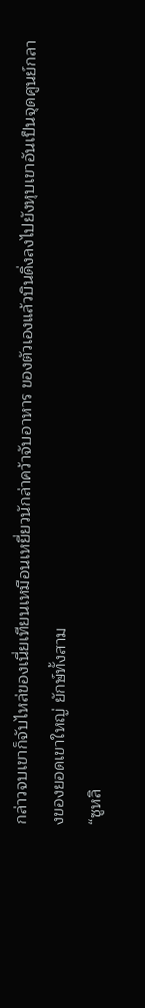กล่าวจบเขาก็จับไหล่ของเนี่ยเทียนเหมือนเหยี่ยวนักล่าคว้าจับอาหาร ของตัวเองแล้วบินดิ่งลงไปยังหุบเขาอันเป็นจุดศูนย์กลางของยอดเขาใหญ่ ยักษ์ทั้งสาม
“ซูหลิ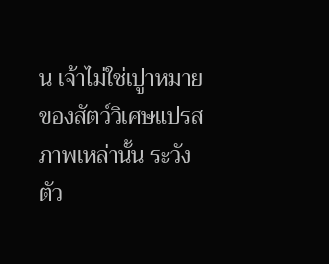น เจ้าไม่ใช่เปูาหมายของสัตว์วิเศษแปรสภาพเหล่านั้น ระวังตัว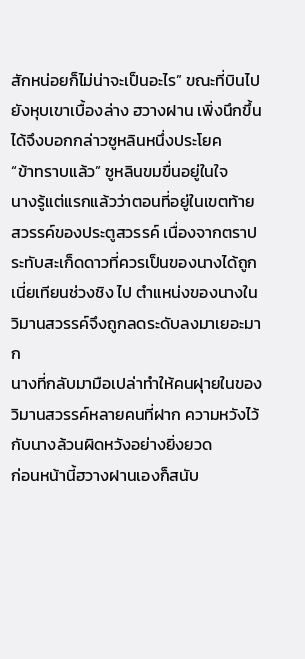สักหน่อยก็ไม่น่าจะเป็นอะไร” ขณะที่บินไปยังหุบเขาเบื้องล่าง ฮวางฝาน เพิ่งนึกขึ้นได้จึงบอกกล่าวซูหลินหนึ่งประโยค
“ข้าทราบแล้ว” ซูหลินขมขื่นอยู่ในใจ
นางรู้แต่แรกแล้วว่าตอนที่อยู่ในเขตท้ายสวรรค์ของประตูสวรรค์ เนื่องจากตราประทับสะเก็ดดาวที่ควรเป็นของนางได้ถูกเนี่ยเทียนช่วงชิง ไป ตำแหน่งของนางในวิมานสวรรค์จึงถูกลดระดับลงมาเยอะมาก
นางที่กลับมามือเปล่าทำให้คนฝุายในของวิมานสวรรค์หลายคนที่ฝาก ความหวังไว้กับนางล้วนผิดหวังอย่างยิ่งยวด
ก่อนหน้านี้ฮวางฝานเองก็สนับ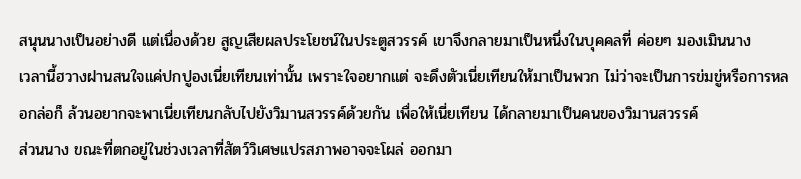สนุนนางเป็นอย่างดี แต่เนื่องด้วย สูญเสียผลประโยชน์ในประตูสวรรค์ เขาจึงกลายมาเป็นหนึ่งในบุคคลที่ ค่อยๆ มองเมินนาง
เวลานี้ฮวางฝานสนใจแค่ปกปูองเนี่ยเทียนเท่านั้น เพราะใจอยากแต่ จะดึงตัวเนี่ยเทียนให้มาเป็นพวก ไม่ว่าจะเป็นการข่มขู่หรือการหลอกล่อก็ ล้วนอยากจะพาเนี่ยเทียนกลับไปยังวิมานสวรรค์ด้วยกัน เพื่อให้เนี่ยเทียน ได้กลายมาเป็นคนของวิมานสวรรค์
ส่วนนาง ขณะที่ตกอยู่ในช่วงเวลาที่สัตว์วิเศษแปรสภาพอาจจะโผล่ ออกมา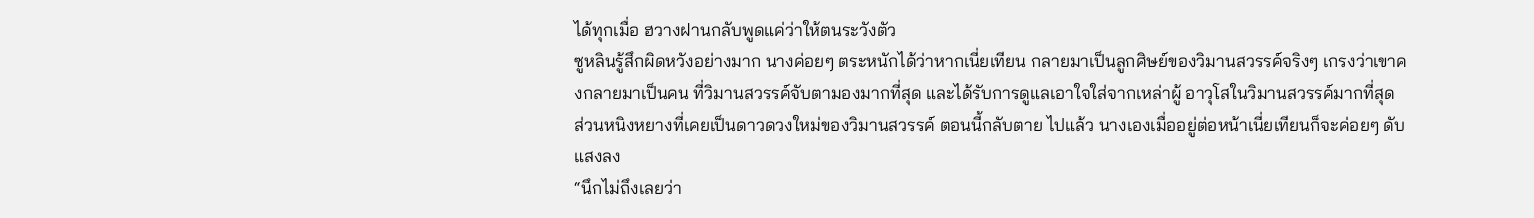ได้ทุกเมื่อ ฮวางฝานกลับพูดแค่ว่าให้ตนระวังตัว
ซูหลินรู้สึกผิดหวังอย่างมาก นางค่อยๆ ตระหนักได้ว่าหากเนี่ยเทียน กลายมาเป็นลูกศิษย์ของวิมานสวรรค์จริงๆ เกรงว่าเขาคงกลายมาเป็นคน ที่วิมานสวรรค์จับตามองมากที่สุด และได้รับการดูแลเอาใจใส่จากเหล่าผู้ อาวุโสในวิมานสวรรค์มากที่สุด
ส่วนหนิงหยางที่เคยเป็นดาวดวงใหม่ของวิมานสวรรค์ ตอนนี้กลับตาย ไปแล้ว นางเองเมื่ออยู่ต่อหน้าเนี่ยเทียนก็จะค่อยๆ ดับแสงลง
“นึกไม่ถึงเลยว่า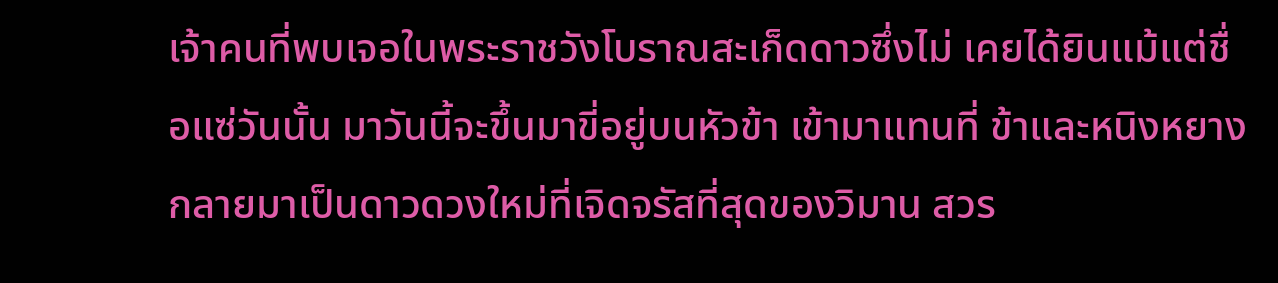เจ้าคนที่พบเจอในพระราชวังโบราณสะเก็ดดาวซึ่งไม่ เคยได้ยินแม้แต่ชื่อแซ่วันนั้น มาวันนี้จะขึ้นมาขี่อยู่บนหัวข้า เข้ามาแทนที่ ข้าและหนิงหยาง กลายมาเป็นดาวดวงใหม่ที่เจิดจรัสที่สุดของวิมาน สวร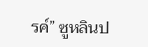รค์” ซูหลินป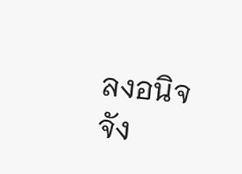ลงอนิจจัง